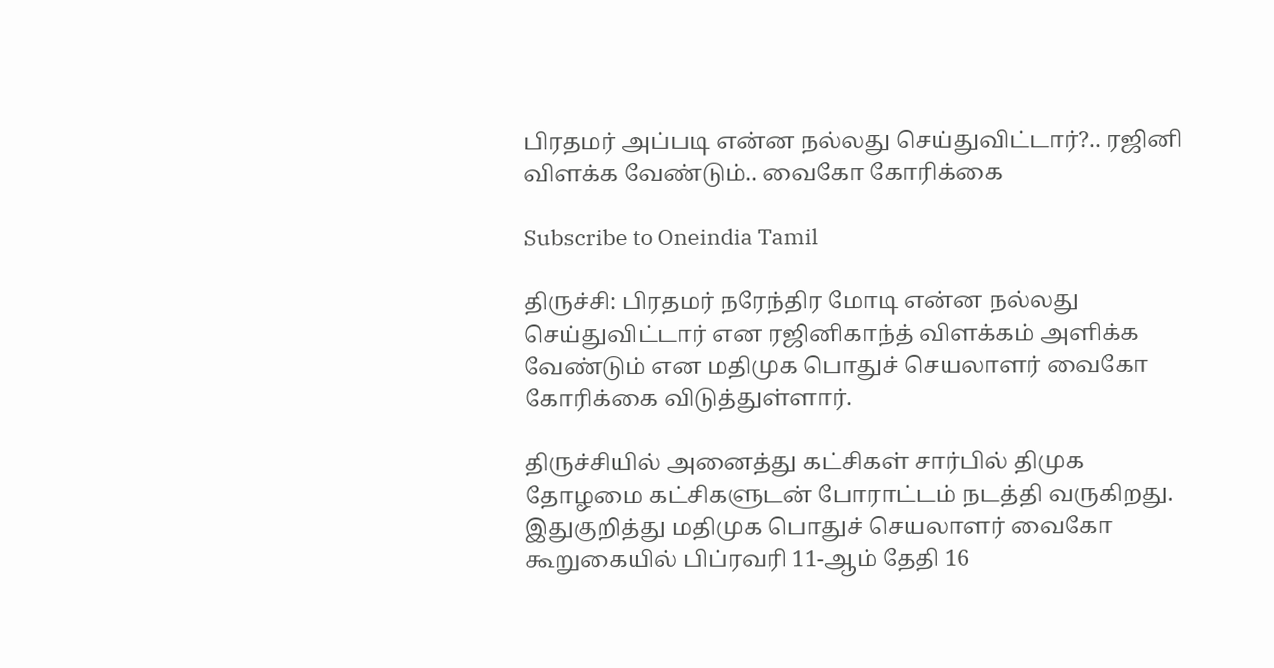பிரதமர் அப்படி என்ன நல்லது செய்துவிட்டார்?.. ரஜினி விளக்க வேண்டும்.. வைகோ கோரிக்கை

Subscribe to Oneindia Tamil

திருச்சி: பிரதமர் நரேந்திர மோடி என்ன நல்லது செய்துவிட்டார் என ரஜினிகாந்த் விளக்கம் அளிக்க வேண்டும் என மதிமுக பொதுச் செயலாளர் வைகோ கோரிக்கை விடுத்துள்ளார்.

திருச்சியில் அனைத்து கட்சிகள் சார்பில் திமுக தோழமை கட்சிகளுடன் போராட்டம் நடத்தி வருகிறது. இதுகுறித்து மதிமுக பொதுச் செயலாளர் வைகோ கூறுகையில் பிப்ரவரி 11-ஆம் தேதி 16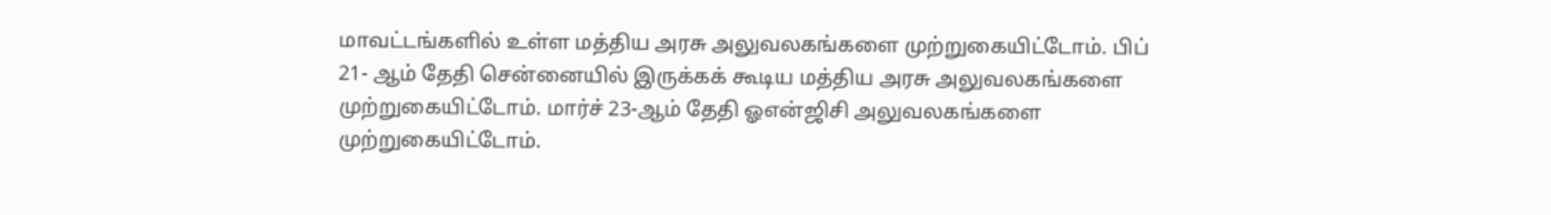மாவட்டங்களில் உள்ள மத்திய அரசு அலுவலகங்களை முற்றுகையிட்டோம். பிப் 21- ஆம் தேதி சென்னையில் இருக்கக் கூடிய மத்திய அரசு அலுவலகங்களை முற்றுகையிட்டோம். மார்ச் 23-ஆம் தேதி ஓஎன்ஜிசி அலுவலகங்களை முற்றுகையிட்டோம்.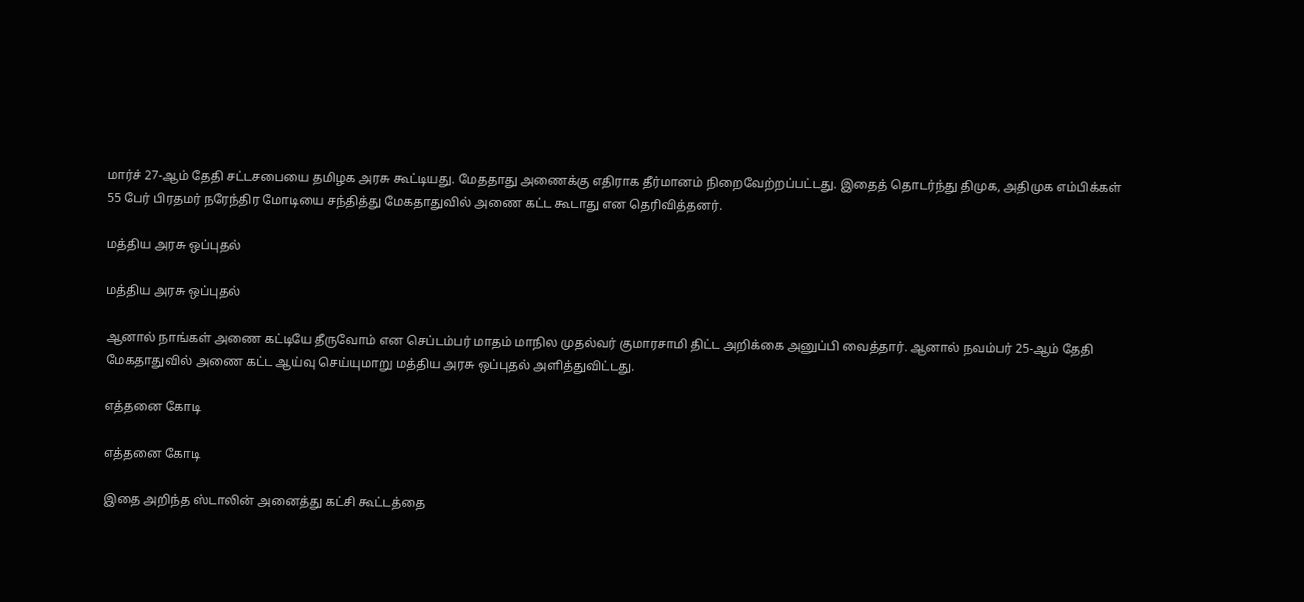மார்ச் 27-ஆம் தேதி சட்டசபையை தமிழக அரசு கூட்டியது. மேததாது அணைக்கு எதிராக தீர்மானம் நிறைவேற்றப்பட்டது. இதைத் தொடர்ந்து திமுக, அதிமுக எம்பிக்கள் 55 பேர் பிரதமர் நரேந்திர மோடியை சந்தித்து மேகதாதுவில் அணை கட்ட கூடாது என தெரிவித்தனர்.

மத்திய அரசு ஒப்புதல்

மத்திய அரசு ஒப்புதல்

ஆனால் நாங்கள் அணை கட்டியே தீருவோம் என செப்டம்பர் மாதம் மாநில முதல்வர் குமாரசாமி திட்ட அறிக்கை அனுப்பி வைத்தார். ஆனால் நவம்பர் 25-ஆம் தேதி மேகதாதுவில் அணை கட்ட ஆய்வு செய்யுமாறு மத்திய அரசு ஒப்புதல் அளித்துவிட்டது.

எத்தனை கோடி

எத்தனை கோடி

இதை அறிந்த ஸ்டாலின் அனைத்து கட்சி கூட்டத்தை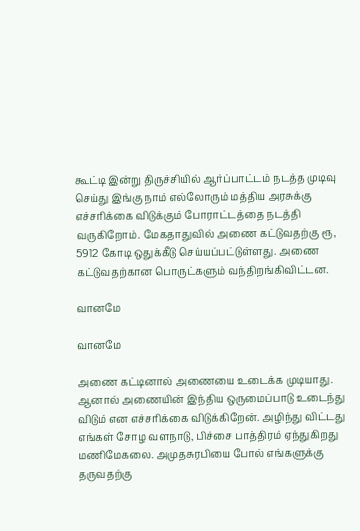கூட்டி இன்று திருச்சியில் ஆர்ப்பாட்டம் நடத்த முடிவு செய்து இங்கு நாம் எல்லோரும் மத்திய அரசுக்கு எச்சரிக்கை விடுக்கும் போராட்டத்தை நடத்தி வருகிறோம். மேகதாதுவில் அணை கட்டுவதற்கு ரூ, 5912 கோடி ஒதுக்கீடு செய்யப்பட்டுள்ளது. அணை கட்டுவதற்கான பொருட்களும் வந்திறங்கிவிட்டன.

வானமே

வானமே

அணை கட்டினால் அணையை உடைக்க முடியாது. ஆனால் அணையின் இந்திய ஒருமைப்பாடு உடைந்து விடும் என எச்சரிக்கை விடுக்கிறேன். அழிந்து விட்டது எங்கள் சோழ வளநாடு, பிச்சை பாத்திரம் ஏந்துகிறது மணிமேகலை. அமுதசுரபியை போல் எங்களுக்கு தருவதற்கு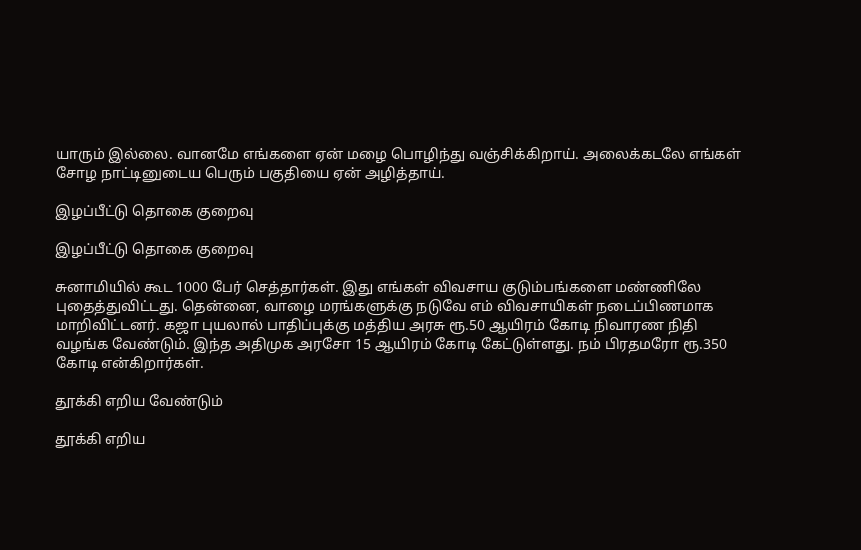யாரும் இல்லை. வானமே எங்களை ஏன் மழை பொழிந்து வஞ்சிக்கிறாய். அலைக்கடலே எங்கள் சோழ நாட்டினுடைய பெரும் பகுதியை ஏன் அழித்தாய்.

இழப்பீட்டு தொகை குறைவு

இழப்பீட்டு தொகை குறைவு

சுனாமியில் கூட 1000 பேர் செத்தார்கள். இது எங்கள் விவசாய குடும்பங்களை மண்ணிலே புதைத்துவிட்டது. தென்னை, வாழை மரங்களுக்கு நடுவே எம் விவசாயிகள் நடைப்பிணமாக மாறிவிட்டனர். கஜா புயலால் பாதிப்புக்கு மத்திய அரசு ரூ.50 ஆயிரம் கோடி நிவாரண நிதி வழங்க வேண்டும். இந்த அதிமுக அரசோ 15 ஆயிரம் கோடி கேட்டுள்ளது. நம் பிரதமரோ ரூ.350 கோடி என்கிறார்கள்.

தூக்கி எறிய வேண்டும்

தூக்கி எறிய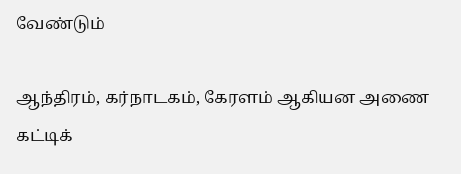வேண்டும்

ஆந்திரம், கர்நாடகம், கேரளம் ஆகியன அணை கட்டிக்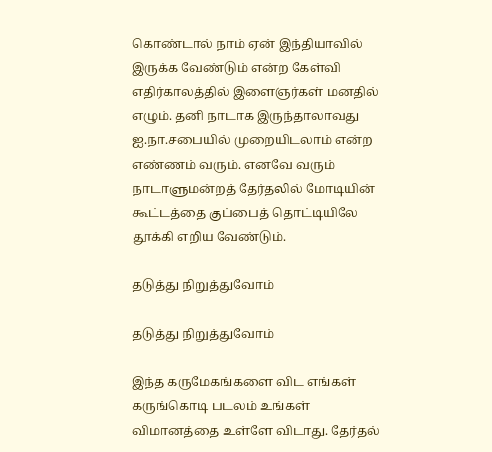கொண்டால் நாம் ஏன் இந்தியாவில் இருக்க வேண்டும் என்ற கேள்வி எதிர்காலத்தில் இளைஞர்கள் மனதில் எழும். தனி நாடாக இருந்தாலாவது ஐ.நா.சபையில் முறையிடலாம் என்ற எண்ணம் வரும். எனவே வரும் நாடாளுமன்றத் தேர்தலில் மோடியின் கூட்டத்தை குப்பைத் தொட்டியிலே தூக்கி எறிய வேண்டும்.

தடுத்து நிறுத்துவோம்

தடுத்து நிறுத்துவோம்

இந்த கருமேகங்களை விட எங்கள் கருங்கொடி படலம் உங்கள் விமானத்தை உள்ளே விடாது. தேர்தல்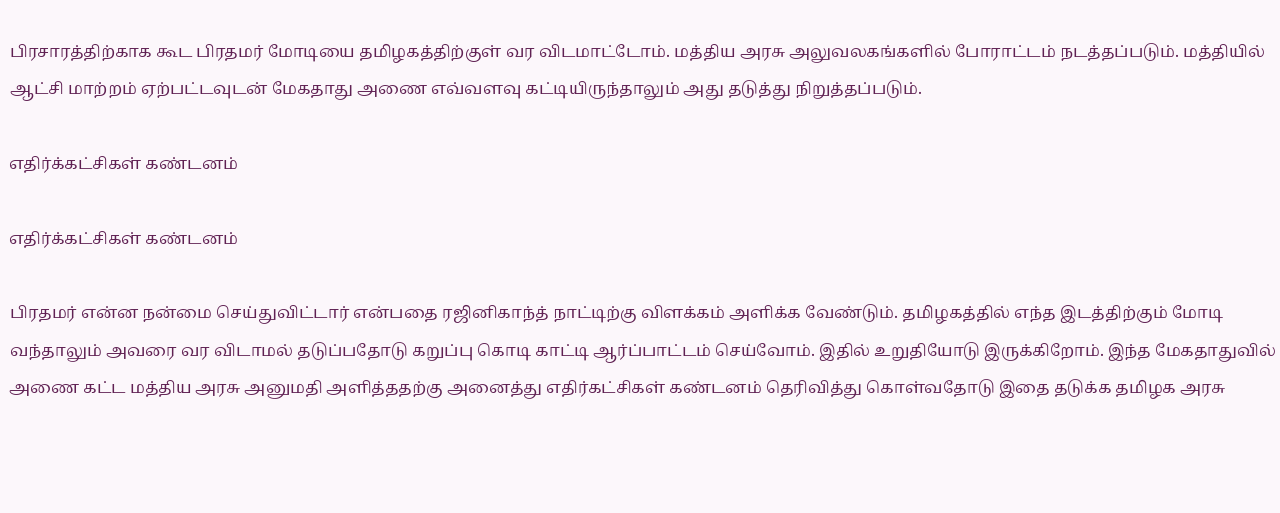பிரசாரத்திற்காக கூட பிரதமர் மோடியை தமிழகத்திற்குள் வர விடமாட்டோம். மத்திய அரசு அலுவலகங்களில் போராட்டம் நடத்தப்படும். மத்தியில் ஆட்சி மாற்றம் ஏற்பட்டவுடன் மேகதாது அணை எவ்வளவு கட்டியிருந்தாலும் அது தடுத்து நிறுத்தப்படும்.

எதிர்க்கட்சிகள் கண்டனம்

எதிர்க்கட்சிகள் கண்டனம்

பிரதமர் என்ன நன்மை செய்துவிட்டார் என்பதை ரஜினிகாந்த் நாட்டிற்கு விளக்கம் அளிக்க வேண்டும். தமிழகத்தில் எந்த இடத்திற்கும் மோடி வந்தாலும் அவரை வர விடாமல் தடுப்பதோடு கறுப்பு கொடி காட்டி ஆர்ப்பாட்டம் செய்வோம். இதில் உறுதியோடு இருக்கிறோம். இந்த மேகதாதுவில் அணை கட்ட மத்திய அரசு அனுமதி அளித்ததற்கு அனைத்து எதிர்கட்சிகள் கண்டனம் தெரிவித்து கொள்வதோடு இதை தடுக்க தமிழக அரசு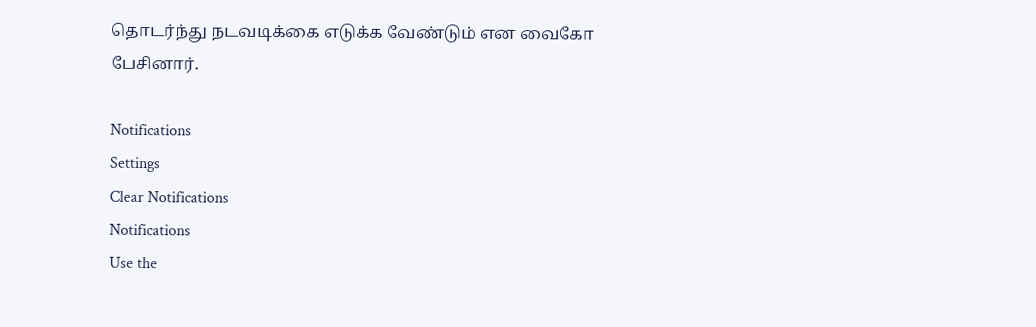தொடர்ந்து நடவடிக்கை எடுக்க வேண்டும் என வைகோ பேசினார்.

Notifications
Settings
Clear Notifications
Notifications
Use the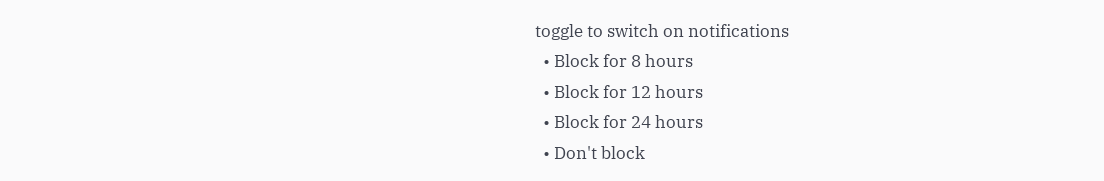toggle to switch on notifications
  • Block for 8 hours
  • Block for 12 hours
  • Block for 24 hours
  • Don't block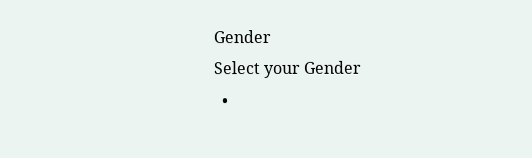Gender
Select your Gender
  •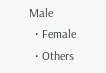Male
  • Female
  • Others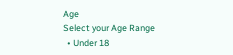Age
Select your Age Range
  • Under 18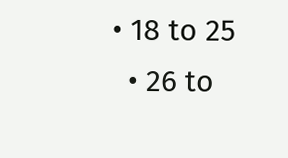• 18 to 25
  • 26 to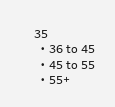35
  • 36 to 45
  • 45 to 55
  • 55+